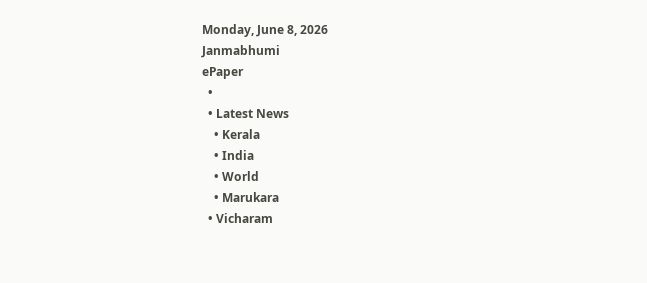Monday, June 8, 2026
Janmabhumi
ePaper
  •
  • Latest News
    • Kerala
    • India
    • World
    • Marukara
  • Vicharam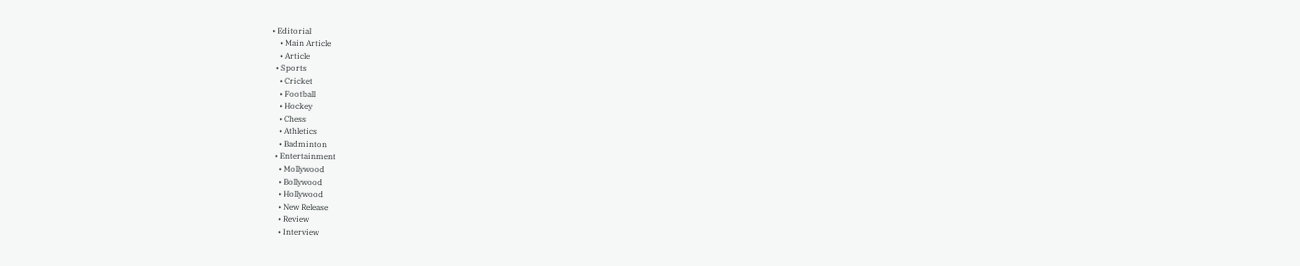• Editorial
    • Main Article
    • Article
  • Sports
    • Cricket
    • Football
    • Hockey
    • Chess
    • Athletics
    • Badminton
  • Entertainment
    • Mollywood
    • Bollywood
    • Hollywood
    • New Release
    • Review
    • Interview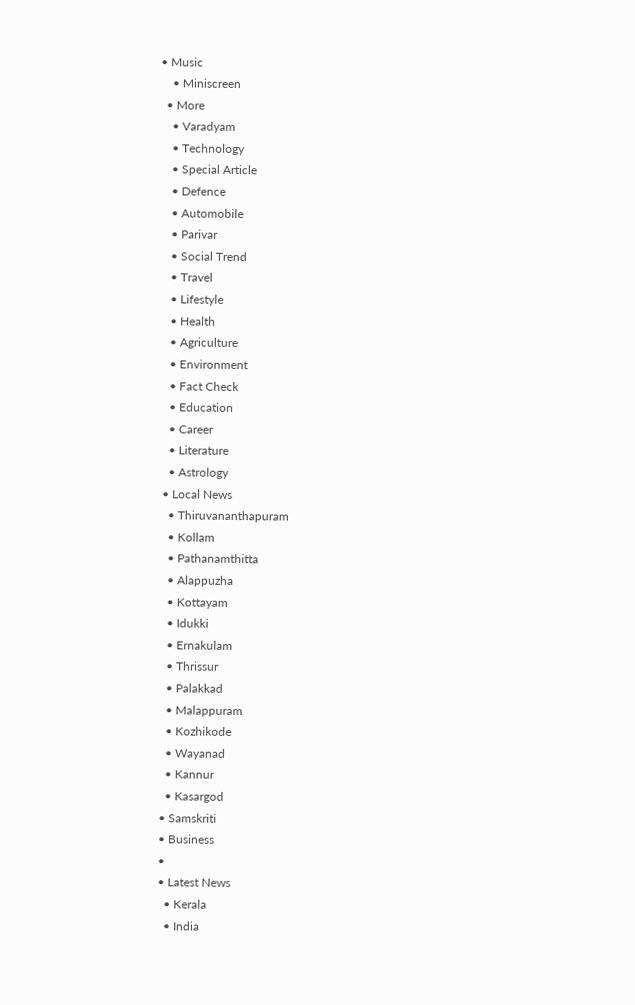• Music
    • Miniscreen
  • More
    • Varadyam
    • Technology
    • Special Article
    • Defence
    • Automobile
    • Parivar
    • Social Trend
    • Travel
    • Lifestyle
    • Health
    • Agriculture
    • Environment
    • Fact Check
    • Education
    • Career
    • Literature
    • Astrology
  • Local News
    • Thiruvananthapuram
    • Kollam
    • Pathanamthitta
    • Alappuzha
    • Kottayam
    • Idukki
    • Ernakulam
    • Thrissur
    • Palakkad
    • Malappuram
    • Kozhikode
    • Wayanad
    • Kannur
    • Kasargod
  • Samskriti
  • Business
  •
  • Latest News
    • Kerala
    • India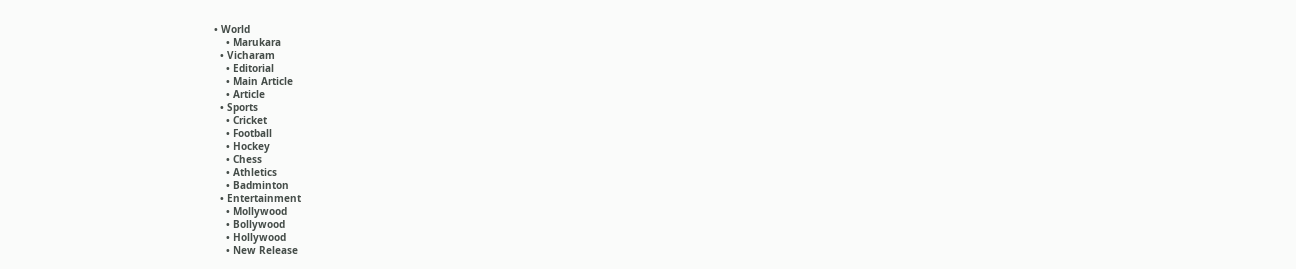• World
    • Marukara
  • Vicharam
    • Editorial
    • Main Article
    • Article
  • Sports
    • Cricket
    • Football
    • Hockey
    • Chess
    • Athletics
    • Badminton
  • Entertainment
    • Mollywood
    • Bollywood
    • Hollywood
    • New Release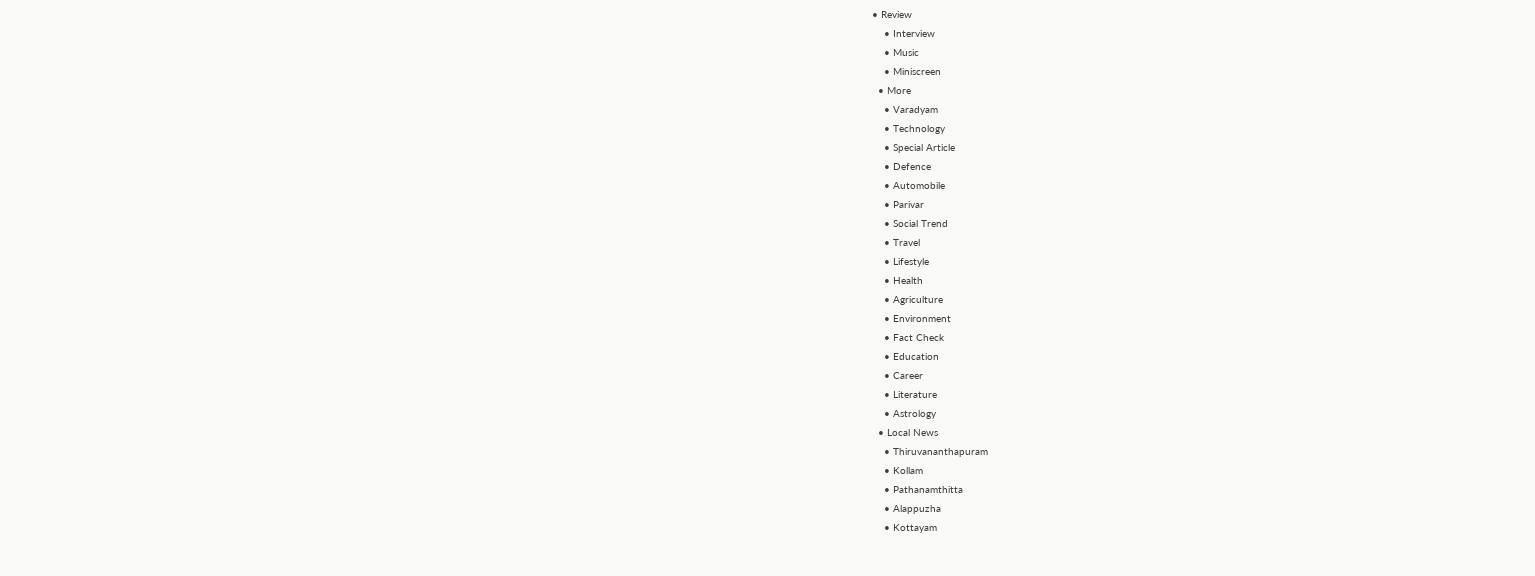• Review
    • Interview
    • Music
    • Miniscreen
  • More
    • Varadyam
    • Technology
    • Special Article
    • Defence
    • Automobile
    • Parivar
    • Social Trend
    • Travel
    • Lifestyle
    • Health
    • Agriculture
    • Environment
    • Fact Check
    • Education
    • Career
    • Literature
    • Astrology
  • Local News
    • Thiruvananthapuram
    • Kollam
    • Pathanamthitta
    • Alappuzha
    • Kottayam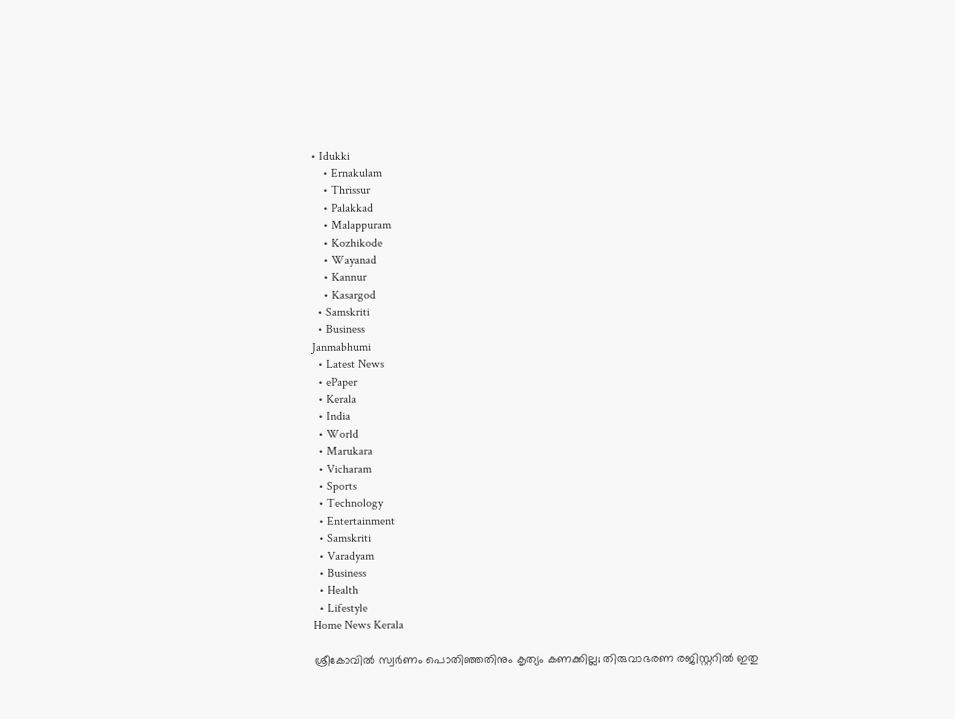• Idukki
    • Ernakulam
    • Thrissur
    • Palakkad
    • Malappuram
    • Kozhikode
    • Wayanad
    • Kannur
    • Kasargod
  • Samskriti
  • Business
Janmabhumi
  • Latest News
  • ePaper
  • Kerala
  • India
  • World
  • Marukara
  • Vicharam
  • Sports
  • Technology
  • Entertainment
  • Samskriti
  • Varadyam
  • Business
  • Health
  • Lifestyle
Home News Kerala

ശ്രീകോവില്‍ സ്വര്‍ണം പൊതിഞ്ഞതിനും കൃത്യം കണക്കില്ല; തിരുവാഭരണ രജിസ്റ്ററില്‍ ഇതു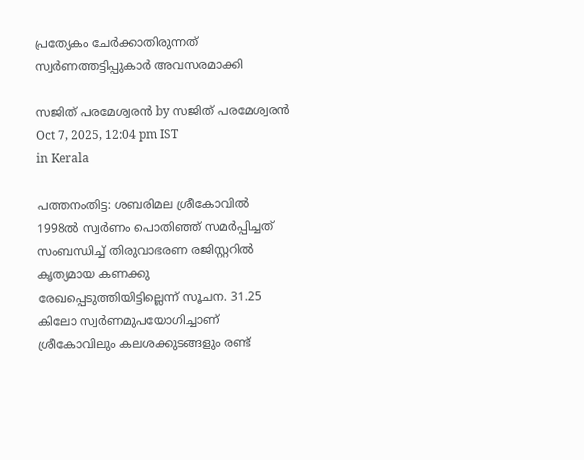പ്രത്യേകം ചേര്‍ക്കാതിരുന്നത്  സ്വര്‍ണത്തട്ടിപ്പുകാര്‍ അവസരമാക്കി

സജിത് പരമേശ്വരന്‍ by സജിത് പരമേശ്വരന്‍
Oct 7, 2025, 12:04 pm IST
in Kerala

പത്തനംതിട്ട: ശബരിമല ശ്രീകോവില്‍ 1998ല്‍ സ്വര്‍ണം പൊതിഞ്ഞ് സമര്‍പ്പിച്ചത് സംബന്ധിച്ച് തിരുവാഭരണ രജിസ്റ്ററില്‍ കൃത്യമായ കണക്കു രേഖപ്പെടുത്തിയിട്ടില്ലെന്ന് സൂചന. 31.25 കിലോ സ്വര്‍ണമുപയോഗിച്ചാണ് ശ്രീകോവിലും കലശക്കുടങ്ങളും രണ്ട്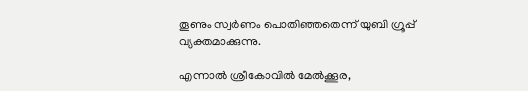തൂണും സ്വര്‍ണം പൊതിഞ്ഞതെന്ന് യുബി ഗ്രൂപ്പ് വ്യക്തമാക്കുന്നു.

എന്നാല്‍ ശ്രീകോവില്‍ മേല്‍ക്കൂര,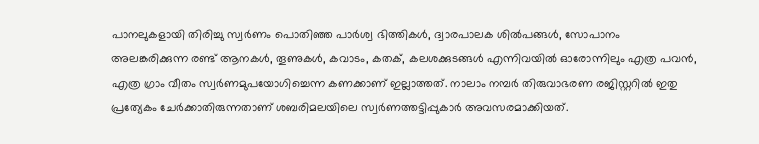പാനലുകളായി തിരിച്ചു സ്വര്‍ണം പൊതിഞ്ഞ പാര്‍ശ്വ ഭിത്തികള്‍, ദ്വാരപാലക ശില്‍പങ്ങള്‍, സോപാനം അലങ്കരിക്കുന്ന രണ്ട് ആനകള്‍, തൂണുകള്‍, കവാടം, കതക്, കലശക്കുടങ്ങള്‍ എന്നിവയില്‍ ഓരോന്നിലും എത്ര പവന്‍, എത്ര ഗ്രാം വീതം സ്വര്‍ണമുപയോഗിച്ചെന്ന കണക്കാണ് ഇല്ലാത്തത്. നാലാം നമ്പര്‍ തിരുവാഭരണ രജിസ്റ്ററില്‍ ഇതു പ്രത്യേകം ചേര്‍ക്കാതിരുന്നതാണ് ശബരിമലയിലെ സ്വര്‍ണത്തട്ടിപ്പുകാര്‍ അവസരമാക്കിയത്.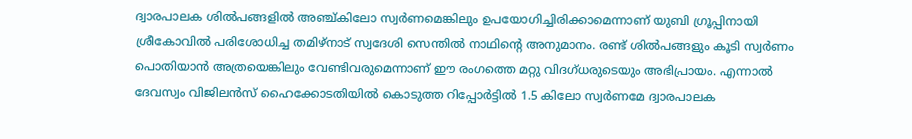ദ്വാരപാലക ശില്‍പങ്ങളില്‍ അഞ്ച്കിലോ സ്വര്‍ണമെങ്കിലും ഉപയോഗിച്ചിരിക്കാമെന്നാണ് യുബി ഗ്രൂപ്പിനായി ശ്രീകോവില്‍ പരിശോധിച്ച തമിഴ്‌നാട് സ്വദേശി സെന്തില്‍ നാഥിന്റെ അനുമാനം. രണ്ട് ശില്‍പങ്ങളും കൂടി സ്വര്‍ണം പൊതിയാന്‍ അത്രയെങ്കിലും വേണ്ടിവരുമെന്നാണ് ഈ രംഗത്തെ മറ്റു വിദഗ്ധരുടെയും അഭിപ്രായം. എന്നാല്‍ ദേവസ്വം വിജിലന്‍സ് ഹൈക്കോടതിയില്‍ കൊടുത്ത റിപ്പോര്‍ട്ടില്‍ 1.5 കിലോ സ്വര്‍ണമേ ദ്വാരപാലക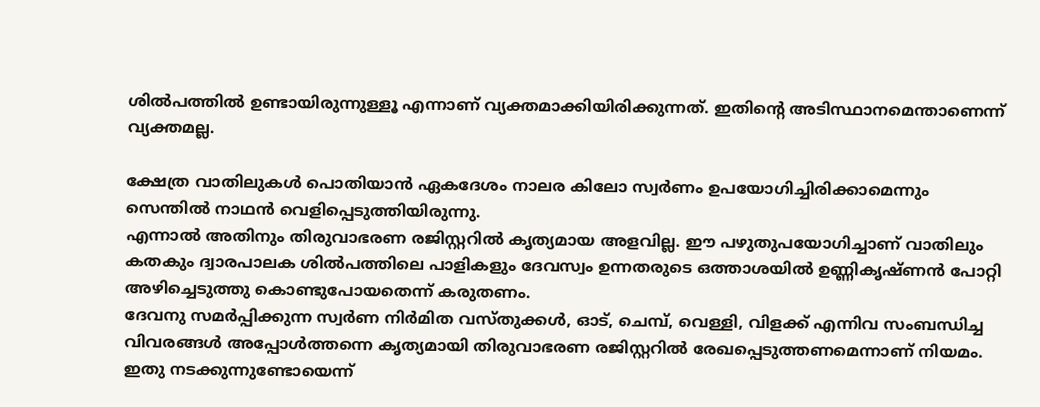ശില്‍പത്തില്‍ ഉണ്ടായിരുന്നുള്ളൂ എന്നാണ് വ്യക്തമാക്കിയിരിക്കുന്നത്. ഇതിന്റെ അടിസ്ഥാനമെന്താണെന്ന് വ്യക്തമല്ല.

ക്ഷേത്ര വാതിലുകള്‍ പൊതിയാന്‍ ഏകദേശം നാലര കിലോ സ്വര്‍ണം ഉപയോഗിച്ചിരിക്കാമെന്നും സെന്തില്‍ നാഥന്‍ വെളിപ്പെടുത്തിയിരുന്നു.
എന്നാല്‍ അതിനും തിരുവാഭരണ രജിസ്റ്ററില്‍ കൃത്യമായ അളവില്ല. ഈ പഴുതുപയോഗിച്ചാണ് വാതിലും കതകും ദ്വാരപാലക ശില്‍പത്തിലെ പാളികളും ദേവസ്വം ഉന്നതരുടെ ഒത്താശയില്‍ ഉണ്ണികൃഷ്ണന്‍ പോറ്റി അഴിച്ചെടുത്തു കൊണ്ടുപോയതെന്ന് കരുതണം.
ദേവനു സമര്‍പ്പിക്കുന്ന സ്വര്‍ണ നിര്‍മിത വസ്തുക്കള്‍, ഓട്, ചെമ്പ്, വെള്ളി, വിളക്ക് എന്നിവ സംബന്ധിച്ച വിവരങ്ങള്‍ അപ്പോള്‍ത്തന്നെ കൃത്യമായി തിരുവാഭരണ രജിസ്റ്ററില്‍ രേഖപ്പെടുത്തണമെന്നാണ് നിയമം. ഇതു നടക്കുന്നുണ്ടോയെന്ന്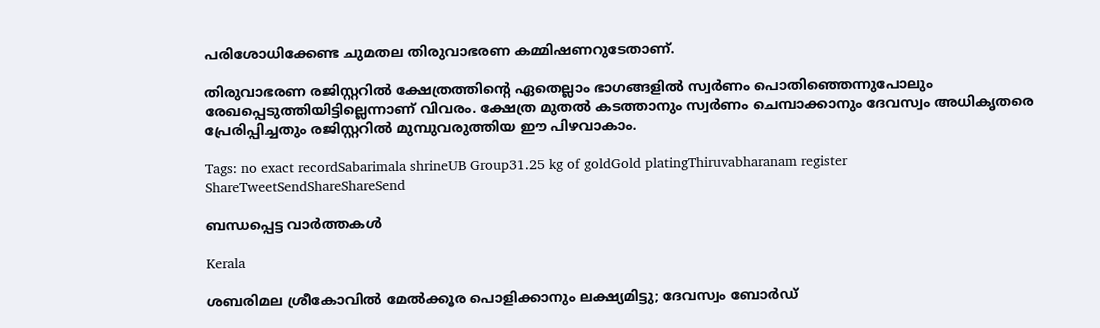പരിശോധിക്കേണ്ട ചുമതല തിരുവാഭരണ കമ്മിഷണറുടേതാണ്.

തിരുവാഭരണ രജിസ്റ്ററില്‍ ക്ഷേത്രത്തിന്റെ ഏതെല്ലാം ഭാഗങ്ങളില്‍ സ്വര്‍ണം പൊതിഞ്ഞെന്നുപോലും രേഖപ്പെടുത്തിയിട്ടില്ലെന്നാണ് വിവരം. ക്ഷേത്ര മുതല്‍ കടത്താനും സ്വര്‍ണം ചെമ്പാക്കാനും ദേവസ്വം അധികൃതരെ പ്രേരിപ്പിച്ചതും രജിസ്റ്ററില്‍ മുമ്പുവരുത്തിയ ഈ പിഴവാകാം.

Tags: no exact recordSabarimala shrineUB Group31.25 kg of goldGold platingThiruvabharanam register
ShareTweetSendShareShareSend

ബന്ധപ്പെട്ട വാര്‍ത്തകള്‍

Kerala

ശബരിമല ശ്രീകോവില്‍ മേല്‍ക്കൂര പൊളിക്കാനും ലക്ഷ്യമിട്ടു; ദേവസ്വം ബോര്‍ഡ്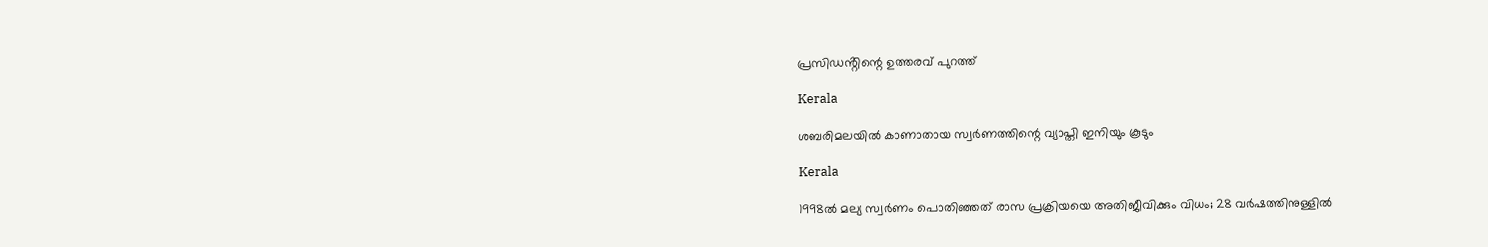പ്രസിഡൻ്റിന്റെ ഉത്തരവ് പുറത്ത്

Kerala

ശബരിമലയില്‍ കാണാതായ സ്വര്‍ണത്തിന്റെ വ്യാപ്തി ഇനിയും കൂടും

Kerala

1998ല്‍ മല്യ സ്വര്‍ണം പൊതിഞ്ഞത് രാസ പ്രക്രിയയെ അതിജീവിക്കും വിധം; 28 വര്‍ഷത്തിനുള്ളില്‍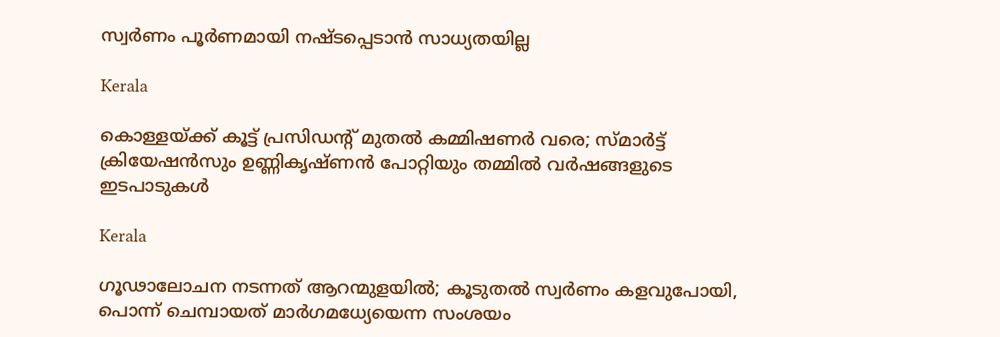സ്വര്‍ണം പൂര്‍ണമായി നഷ്ടപ്പെടാന്‍ സാധ്യതയില്ല

Kerala

കൊള്ളയ്‌ക്ക് കൂട്ട് പ്രസിഡന്റ് മുതല്‍ കമ്മിഷണര്‍ വരെ; സ്മാര്‍ട്ട് ക്രിയേഷന്‍സും ഉണ്ണികൃഷ്ണൻ പോറ്റിയും തമ്മില്‍ വര്‍ഷങ്ങളുടെ ഇടപാടുകൾ

Kerala

ഗൂഢാലോചന നടന്നത് ആറന്മുളയില്‍; കൂടുതല്‍ സ്വര്‍ണം കളവുപോയി, പൊന്ന് ചെമ്പായത് മാര്‍ഗമധ്യേയെന്ന സംശയം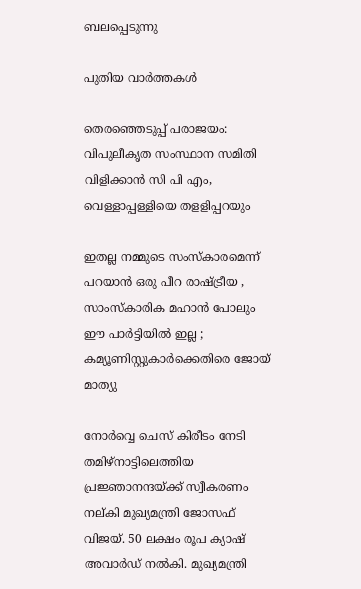ബലപ്പെടുന്നു

പുതിയ വാര്‍ത്തകള്‍

തെരഞ്ഞെടുപ്പ് പരാജയം: വിപുലീകൃത സംസ്ഥാന സമിതി വിളിക്കാന്‍ സി പി എം, വെള്ളാപ്പള്ളിയെ തളളിപ്പറയും

ഇതല്ല നമ്മുടെ സംസ്കാരമെന്ന് പറയാൻ ഒരു പീറ രാഷ്‌ട്രീയ , സാംസ്കാരിക മഹാൻ പോലും ഈ പാർട്ടിയിൽ ഇല്ല ; കമ്യൂണിസ്റ്റുകാർക്കെതിരെ ജോയ് മാത്യു

നോര്‍വ്വെ ചെസ് കിരീടം നേടി തമിഴ്നാട്ടിലെത്തിയ പ്രജ്ഞാനന്ദയ്ക്ക് സ്വീകരണം നല‍്കി മുഖ്യമന്ത്രി ജോസഫ് വിജയ്. 50 ലക്ഷം രൂപ ക്യാഷ് അവാര്‍ഡ് നല്‍കി. മുഖ്യമന്ത്രി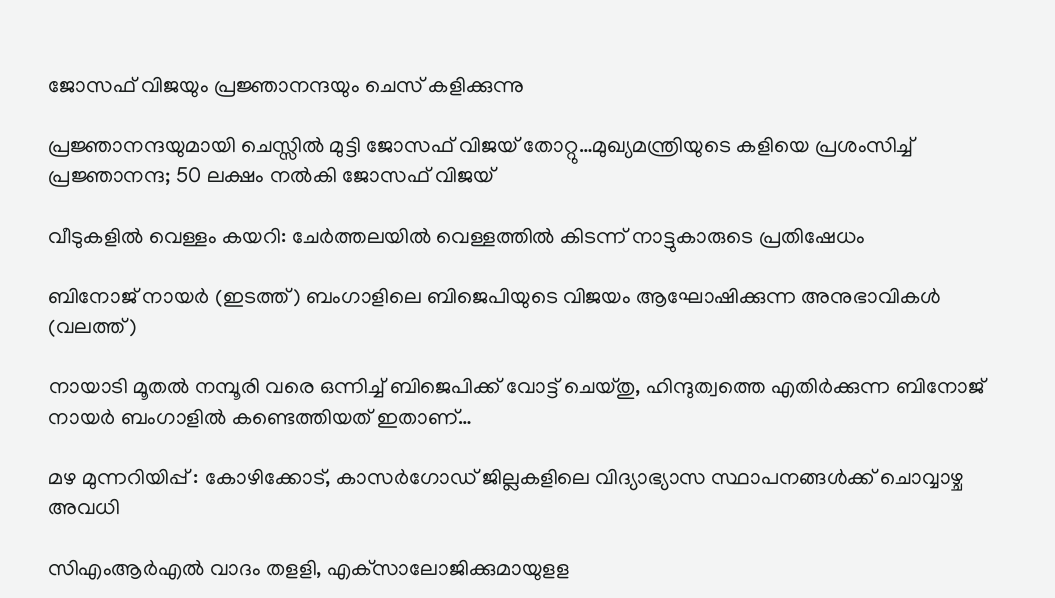ജോസഫ് വിജയും പ്രജ്ഞാനന്ദയും ചെസ് കളിക്കുന്നു

പ്രജ്ഞാനന്ദയുമായി ചെസ്സില്‍ മുട്ടി ജോസഫ് വിജയ് തോറ്റു…മുഖ്യമന്ത്രിയുടെ കളിയെ പ്രശംസിച്ച് പ്രജ്ഞാനന്ദ; 50 ലക്ഷം നല്‍കി ജോസഫ് വിജയ്

വീടുകളില്‍ വെള്ളം കയറി: ചേര്‍ത്തലയില്‍ വെള്ളത്തില്‍ കിടന്ന് നാട്ടുകാരുടെ പ്രതിഷേധം

ബിനോജ് നായര്‍ (ഇടത്ത്) ബംഗാളിലെ‍ ബിജെപിയുടെ വിജയം ആഘോഷിക്കുന്ന അനുഭാവികള്‍ (വലത്ത്)

നായാടി മൂതല്‍ നമ്പൂരി വരെ ഒന്നിച്ച് ബിജെപിക്ക് വോട്ട് ചെയ്തു, ഹിന്ദുത്വത്തെ എതിര്‍ക്കുന്ന ബിനോജ് നായര്‍ ബംഗാളില്‍ കണ്ടെത്തിയത് ഇതാണ്…

മഴ മുന്നറിയിപ്പ് : കോഴിക്കോട്, കാസര്‍ഗോഡ് ജില്ലകളിലെ വിദ്യാഭ്യാസ സ്ഥാപനങ്ങള്‍ക്ക് ചൊവ്വാഴ്ച അവധി

സിഎംആര്‍എല്‍ വാദം തളളി, എക്‌സാലോജിക്കുമായുളള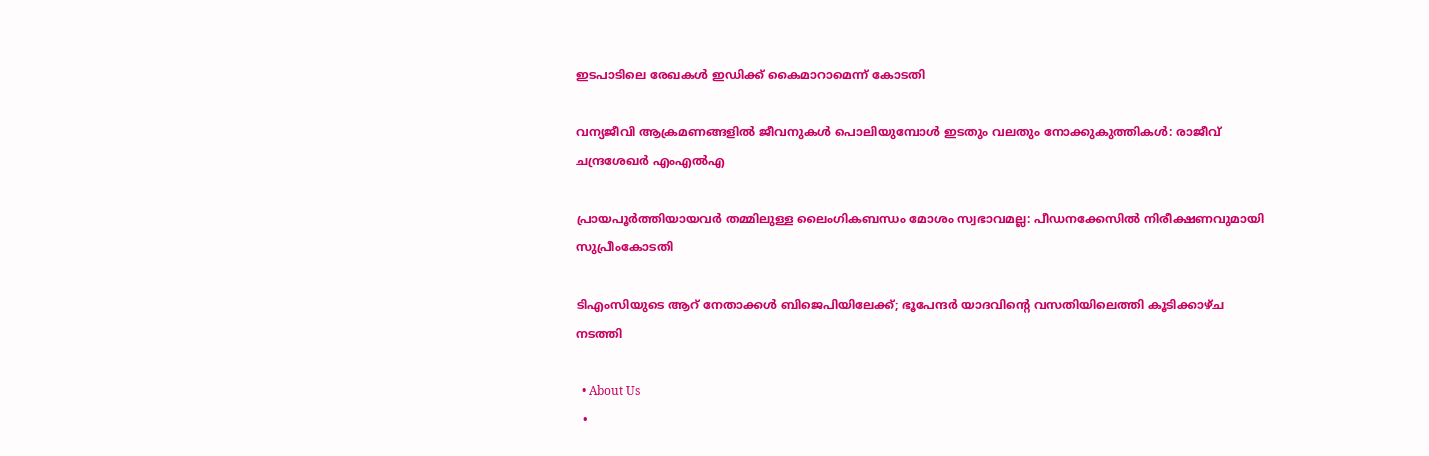ഇടപാടിലെ രേഖകള്‍ ഇഡിക്ക് കൈമാറാമെന്ന് കോടതി

വന്യജീവി ആക്രമണങ്ങളിൽ ജീവനുകൾ പൊലിയുമ്പോൾ ഇടതും വലതും നോക്കുകുത്തികൾ: രാജീവ് ചന്ദ്രശേഖർ എംഎൽഎ

പ്രായപൂർത്തിയായവർ തമ്മിലുള്ള ലൈംഗികബന്ധം മോശം സ്വഭാവമല്ല: പീഡനക്കേസിൽ നിരീക്ഷണവുമായി സുപ്രീംകോടതി

ടിഎംസിയുടെ ആറ് നേതാക്കൾ ബിജെപിയിലേക്ക്; ഭൂപേന്ദർ യാദവിന്റെ വസതിയിലെത്തി കൂടിക്കാഴ്ച നടത്തി

  • About Us
  •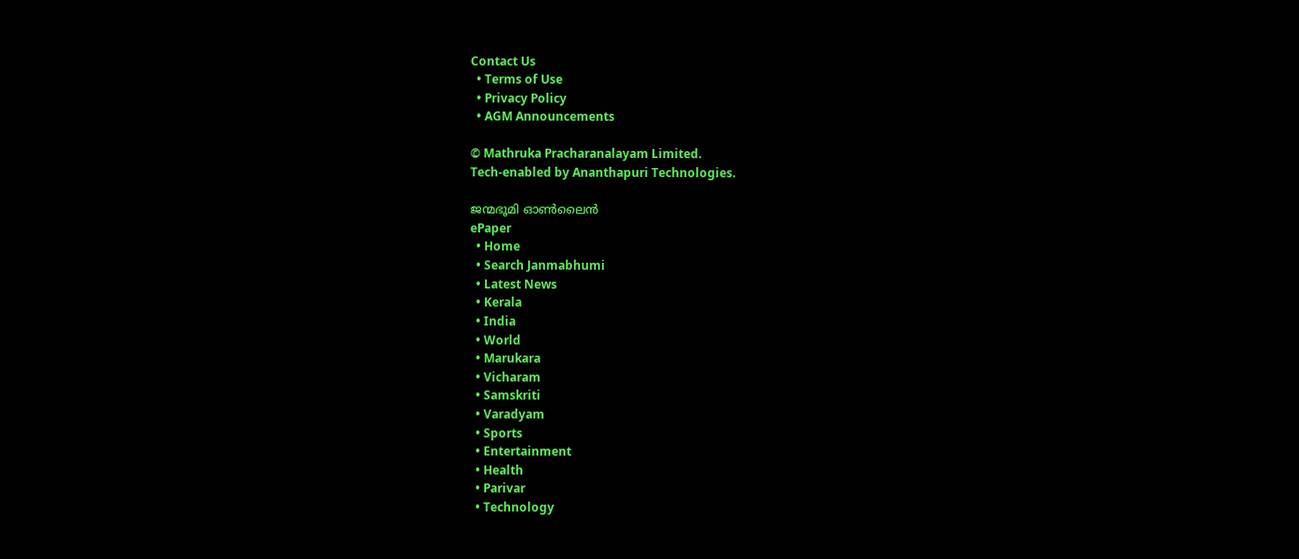Contact Us
  • Terms of Use
  • Privacy Policy
  • AGM Announcements

© Mathruka Pracharanalayam Limited.
Tech-enabled by Ananthapuri Technologies.

ജന്മഭൂമി ഓണ്‍ലൈന്‍
ePaper
  • Home
  • Search Janmabhumi
  • Latest News
  • Kerala
  • India
  • World
  • Marukara
  • Vicharam
  • Samskriti
  • Varadyam
  • Sports
  • Entertainment
  • Health
  • Parivar
  • Technology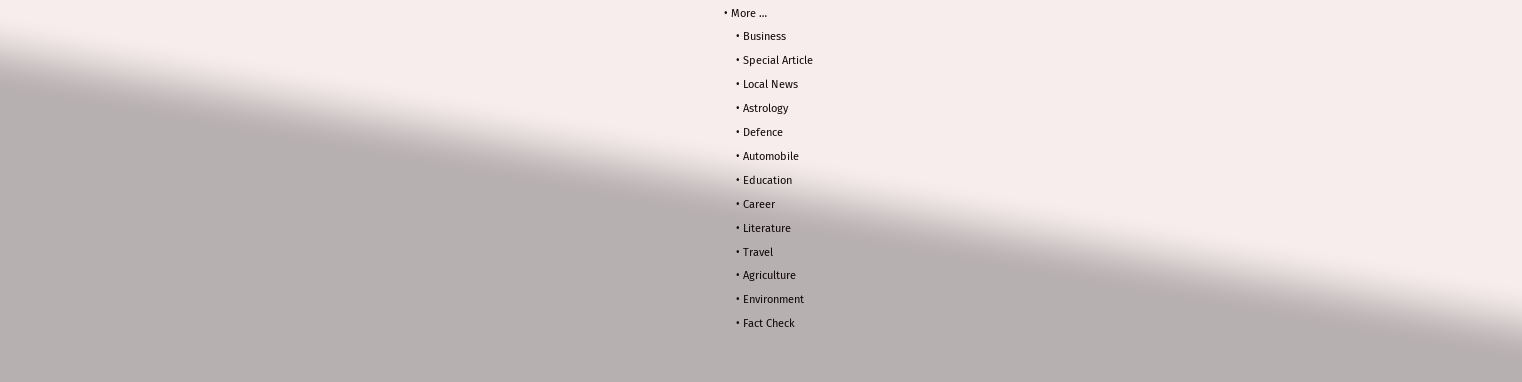• More …
    • Business
    • Special Article
    • Local News
    • Astrology
    • Defence
    • Automobile
    • Education
    • Career
    • Literature
    • Travel
    • Agriculture
    • Environment
    • Fact Check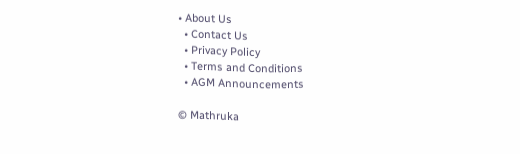• About Us
  • Contact Us
  • Privacy Policy
  • Terms and Conditions
  • AGM Announcements

© Mathruka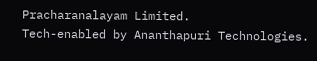Pracharanalayam Limited.
Tech-enabled by Ananthapuri Technologies.